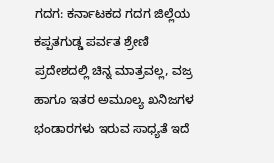ಗದಗ: ಕರ್ನಾಟಕದ ಗದಗ ಜಿಲ್ಲೆಯ ಕಪ್ಪತಗುಡ್ಡ ಪರ್ವತ ಶ್ರೇಣಿ ಪ್ರದೇಶದಲ್ಲಿ ಚಿನ್ನ ಮಾತ್ರವಲ್ಲ, ವಜ್ರ ಹಾಗೂ ಇತರ ಅಮೂಲ್ಯ ಖನಿಜಗಳ ಭಂಡಾರಗಳು ಇರುವ ಸಾಧ್ಯತೆ ಇದೆ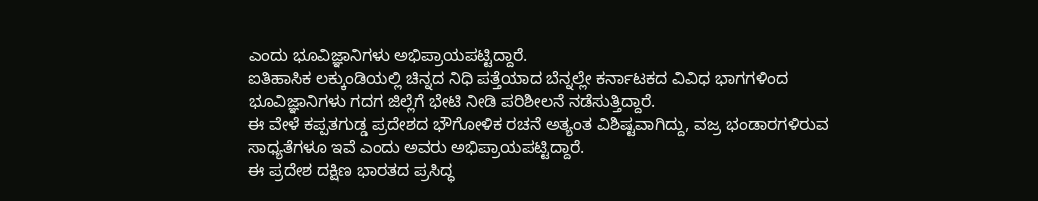ಎಂದು ಭೂವಿಜ್ಞಾನಿಗಳು ಅಭಿಪ್ರಾಯಪಟ್ಟಿದ್ದಾರೆ.
ಐತಿಹಾಸಿಕ ಲಕ್ಕುಂಡಿಯಲ್ಲಿ ಚಿನ್ನದ ನಿಧಿ ಪತ್ತೆಯಾದ ಬೆನ್ನಲ್ಲೇ ಕರ್ನಾಟಕದ ವಿವಿಧ ಭಾಗಗಳಿಂದ ಭೂವಿಜ್ಞಾನಿಗಳು ಗದಗ ಜಿಲ್ಲೆಗೆ ಭೇಟಿ ನೀಡಿ ಪರಿಶೀಲನೆ ನಡೆಸುತ್ತಿದ್ದಾರೆ.
ಈ ವೇಳೆ ಕಪ್ಪತಗುಡ್ಡ ಪ್ರದೇಶದ ಭೌಗೋಳಿಕ ರಚನೆ ಅತ್ಯಂತ ವಿಶಿಷ್ಟವಾಗಿದ್ದು, ವಜ್ರ ಭಂಡಾರಗಳಿರುವ ಸಾಧ್ಯತೆಗಳೂ ಇವೆ ಎಂದು ಅವರು ಅಭಿಪ್ರಾಯಪಟ್ಟಿದ್ದಾರೆ.
ಈ ಪ್ರದೇಶ ದಕ್ಷಿಣ ಭಾರತದ ಪ್ರಸಿದ್ಧ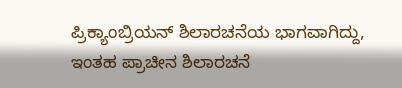ಪ್ರಿಕ್ಯಾಂಬ್ರಿಯನ್ ಶಿಲಾರಚನೆಯ ಭಾಗವಾಗಿದ್ದು, ಇಂತಹ ಪ್ರಾಚೀನ ಶಿಲಾರಚನೆ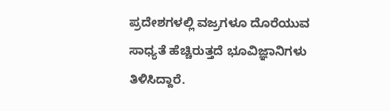ಪ್ರದೇಶಗಳಲ್ಲಿ ವಜ್ರಗಳೂ ದೊರೆಯುವ ಸಾಧ್ಯತೆ ಹೆಚ್ಚಿರುತ್ತದೆ ಭೂವಿಜ್ಞಾನಿಗಳು ತಿಳಿಸಿದ್ದಾರೆ.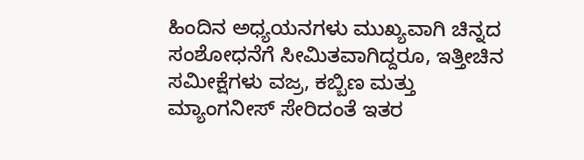ಹಿಂದಿನ ಅಧ್ಯಯನಗಳು ಮುಖ್ಯವಾಗಿ ಚಿನ್ನದ ಸಂಶೋಧನೆಗೆ ಸೀಮಿತವಾಗಿದ್ದರೂ, ಇತ್ತೀಚಿನ ಸಮೀಕ್ಷೆಗಳು ವಜ್ರ, ಕಬ್ಬಿಣ ಮತ್ತು ಮ್ಯಾಂಗನೀಸ್ ಸೇರಿದಂತೆ ಇತರ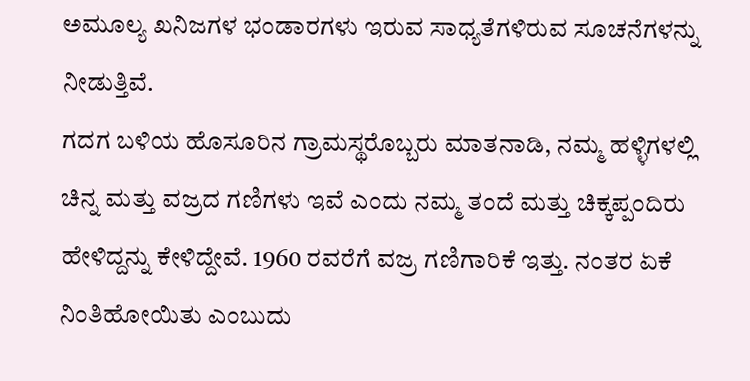ಅಮೂಲ್ಯ ಖನಿಜಗಳ ಭಂಡಾರಗಳು ಇರುವ ಸಾಧ್ಯತೆಗಳಿರುವ ಸೂಚನೆಗಳನ್ನು ನೀಡುತ್ತಿವೆ.
ಗದಗ ಬಳಿಯ ಹೊಸೂರಿನ ಗ್ರಾಮಸ್ಥರೊಬ್ಬರು ಮಾತನಾಡಿ, ನಮ್ಮ ಹಳ್ಳಿಗಳಲ್ಲಿ ಚಿನ್ನ ಮತ್ತು ವಜ್ರದ ಗಣಿಗಳು ಇವೆ ಎಂದು ನಮ್ಮ ತಂದೆ ಮತ್ತು ಚಿಕ್ಕಪ್ಪಂದಿರು ಹೇಳಿದ್ದನ್ನು ಕೇಳಿದ್ದೇವೆ. 1960 ರವರೆಗೆ ವಜ್ರ ಗಣಿಗಾರಿಕೆ ಇತ್ತು. ನಂತರ ಏಕೆ ನಿಂತಿಹೋಯಿತು ಎಂಬುದು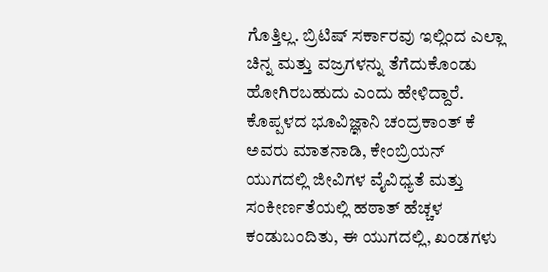ಗೊತ್ತಿಲ್ಲ. ಬ್ರಿಟಿಷ್ ಸರ್ಕಾರವು ಇಲ್ಲಿಂದ ಎಲ್ಲಾ ಚಿನ್ನ ಮತ್ತು ವಜ್ರಗಳನ್ನು ತೆಗೆದುಕೊಂಡು ಹೋಗಿರಬಹುದು ಎಂದು ಹೇಳಿದ್ದಾರೆ.
ಕೊಪ್ಪಳದ ಭೂವಿಜ್ಞಾನಿ ಚಂದ್ರಕಾಂತ್ ಕೆ ಅವರು ಮಾತನಾಡಿ, ಕೇಂಬ್ರಿಯನ್ ಯುಗದಲ್ಲಿ ಜೀವಿಗಳ ವೈವಿಧ್ಯತೆ ಮತ್ತು ಸಂಕೀರ್ಣತೆಯಲ್ಲಿ ಹಠಾತ್ ಹೆಚ್ಚಳ ಕಂಡುಬಂದಿತು, ಈ ಯುಗದಲ್ಲಿ, ಖಂಡಗಳು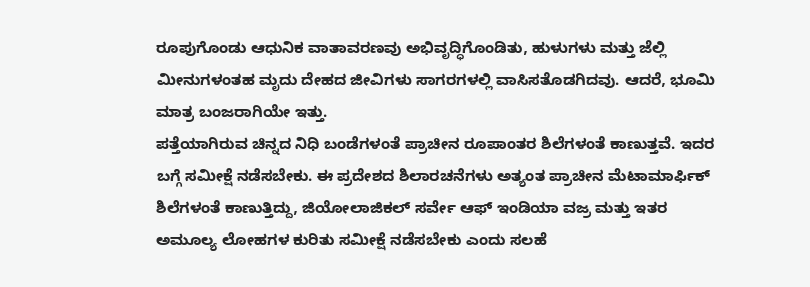ರೂಪುಗೊಂಡು ಆಧುನಿಕ ವಾತಾವರಣವು ಅಭಿವೃದ್ಧಿಗೊಂಡಿತು, ಹುಳುಗಳು ಮತ್ತು ಜೆಲ್ಲಿ ಮೀನುಗಳಂತಹ ಮೃದು ದೇಹದ ಜೀವಿಗಳು ಸಾಗರಗಳಲ್ಲಿ ವಾಸಿಸತೊಡಗಿದವು. ಆದರೆ, ಭೂಮಿ ಮಾತ್ರ ಬಂಜರಾಗಿಯೇ ಇತ್ತು.
ಪತ್ತೆಯಾಗಿರುವ ಚಿನ್ನದ ನಿಧಿ ಬಂಡೆಗಳಂತೆ ಪ್ರಾಚೀನ ರೂಪಾಂತರ ಶಿಲೆಗಳಂತೆ ಕಾಣುತ್ತವೆ. ಇದರ ಬಗ್ಗೆ ಸಮೀಕ್ಷೆ ನಡೆಸಬೇಕು. ಈ ಪ್ರದೇಶದ ಶಿಲಾರಚನೆಗಳು ಅತ್ಯಂತ ಪ್ರಾಚೀನ ಮೆಟಾಮಾರ್ಫಿಕ್ ಶಿಲೆಗಳಂತೆ ಕಾಣುತ್ತಿದ್ದು, ಜಿಯೋಲಾಜಿಕಲ್ ಸರ್ವೇ ಆಫ್ ಇಂಡಿಯಾ ವಜ್ರ ಮತ್ತು ಇತರ ಅಮೂಲ್ಯ ಲೋಹಗಳ ಕುರಿತು ಸಮೀಕ್ಷೆ ನಡೆಸಬೇಕು ಎಂದು ಸಲಹೆ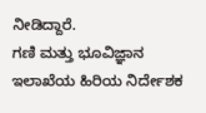ನೀಡಿದ್ದಾರೆ.
ಗಣಿ ಮತ್ತು ಭೂವಿಜ್ಞಾನ ಇಲಾಖೆಯ ಹಿರಿಯ ನಿರ್ದೇಶಕ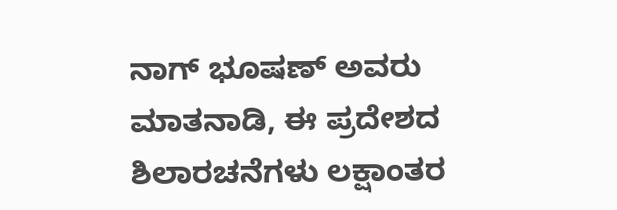ನಾಗ್ ಭೂಷಣ್ ಅವರು ಮಾತನಾಡಿ, ಈ ಪ್ರದೇಶದ ಶಿಲಾರಚನೆಗಳು ಲಕ್ಷಾಂತರ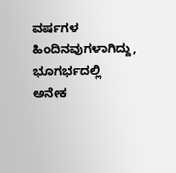ವರ್ಷಗಳ ಹಿಂದಿನವುಗಳಾಗಿದ್ದು, ಭೂಗರ್ಭದಲ್ಲಿ ಅನೇಕ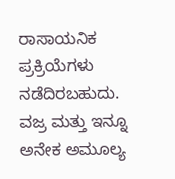ರಾಸಾಯನಿಕ ಪ್ರಕ್ರಿಯೆಗಳು ನಡೆದಿರಬಹುದು. ವಜ್ರ ಮತ್ತು ಇನ್ನೂ ಅನೇಕ ಅಮೂಲ್ಯ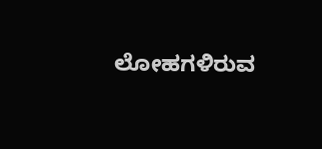ಲೋಹಗಳಿರುವ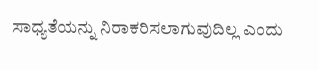ಸಾಧ್ಯತೆಯನ್ನು ನಿರಾಕರಿಸಲಾಗುವುದಿಲ್ಲ ಎಂದು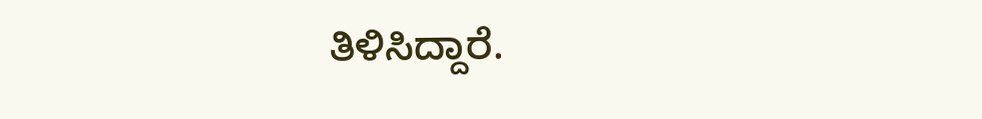ತಿಳಿಸಿದ್ದಾರೆ.